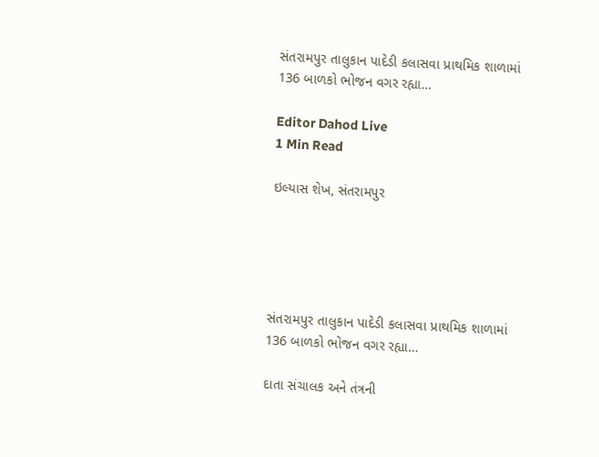સંતરામપુર તાલુકાન પાદેડી કલાસવા પ્રાથમિક શાળામાં 136 બાળકો ભોજન વગર રહ્યા…

Editor Dahod Live
1 Min Read

ઇલ્યાસ શેખ, સંતરામપુર





સંતરામપુર તાલુકાન પાદેડી કલાસવા પ્રાથમિક શાળામાં 136 બાળકો ભોજન વગર રહ્યા…

દાતા સંચાલક અને તંત્રની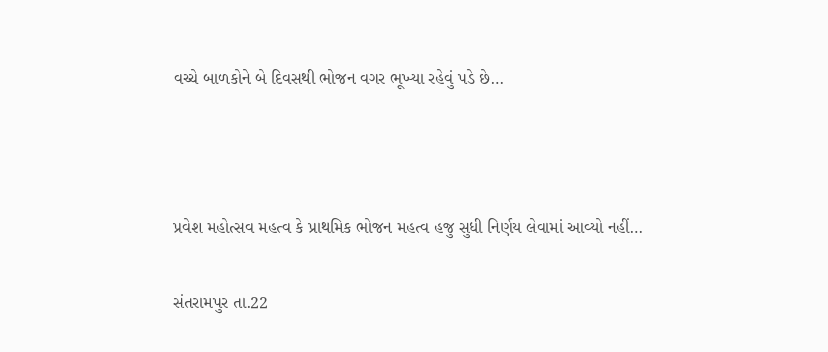વચ્ચે બાળકોને બે દિવસથી ભોજન વગર ભૂખ્યા રહેવું પડે છે…



પ્રવેશ મહોત્સવ મહત્વ કે પ્રાથમિક ભોજન મહત્વ હજુ સુધી નિર્ણય લેવામાં આવ્યો નહીં…

સંતરામપુર તા.22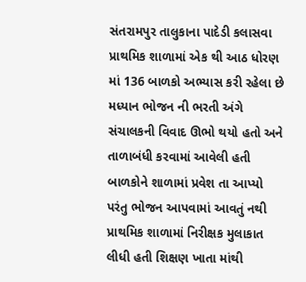સંતરામપુર તાલુકાના પાદેડી કલાસવા પ્રાથમિક શાળામાં એક થી આઠ ધોરણ માં 136 બાળકો અભ્યાસ કરી રહેલા છે મધ્યાન ભોજન ની ભરતી અંગે સંચાલકની વિવાદ ઊભો થયો હતો અને તાળાબંધી કરવામાં આવેલી હતી બાળકોને શાળામાં પ્રવેશ તા આપ્યો પરંતુ ભોજન આપવામાં આવતું નથી પ્રાથમિક શાળામાં નિરીક્ષક મુલાકાત લીધી હતી શિક્ષણ ખાતા માંથી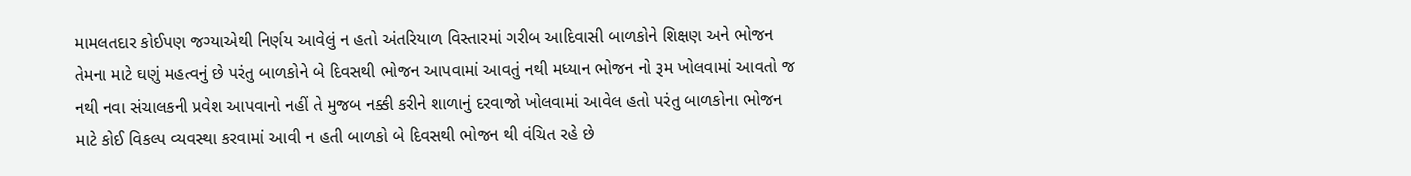મામલતદાર કોઈપણ જગ્યાએથી નિર્ણય આવેલું ન હતો અંતરિયાળ વિસ્તારમાં ગરીબ આદિવાસી બાળકોને શિક્ષણ અને ભોજન તેમના માટે ઘણું મહત્વનું છે પરંતુ બાળકોને બે દિવસથી ભોજન આપવામાં આવતું નથી મધ્યાન ભોજન નો રૂમ ખોલવામાં આવતો જ નથી નવા સંચાલકની પ્રવેશ આપવાનો નહીં તે મુજબ નક્કી કરીને શાળાનું દરવાજો ખોલવામાં આવેલ હતો પરંતુ બાળકોના ભોજન માટે કોઈ વિકલ્પ વ્યવસ્થા કરવામાં આવી ન હતી બાળકો બે દિવસથી ભોજન થી વંચિત રહે છે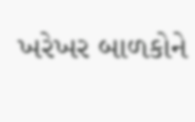ખરેખર બાળકોને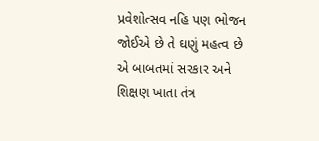પ્રવેશોત્સવ નહિ પણ ભોજન જોઈએ છે તે ઘણું મહત્વ છે એ બાબતમાં સરકાર અને શિક્ષણ ખાતા તંત્ર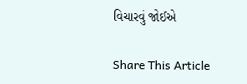વિચારવું જોઈએ

Share This Article